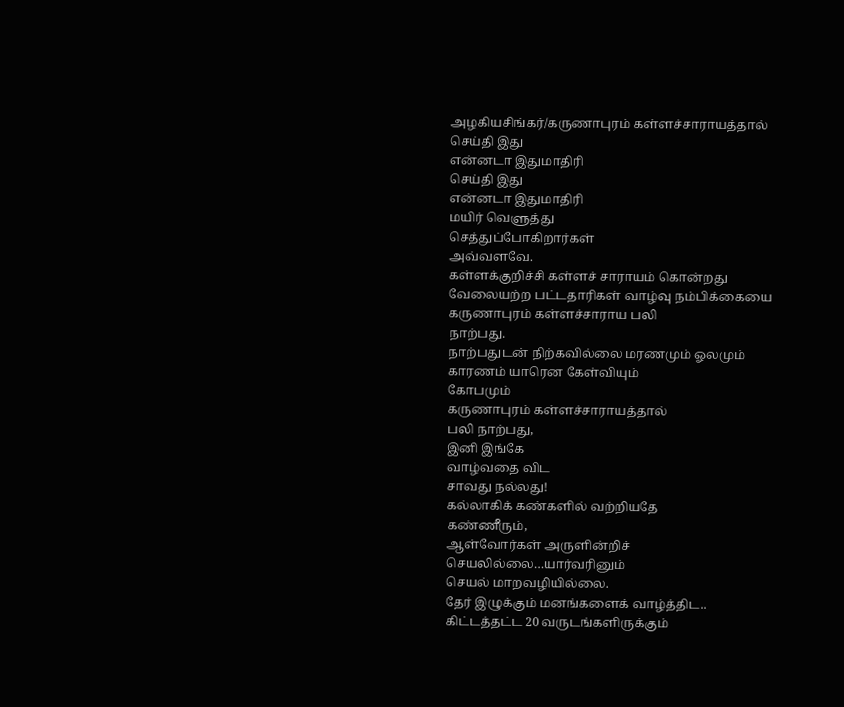அழகியசிங்கர்/கருணாபுரம் கள்ளச்சாராயத்தால்
செய்தி இது
என்னடா இதுமாதிரி
செய்தி இது
என்னடா இதுமாதிரி
மயிர் வெளுத்து
செத்துப்போகிறார்கள்
அவ்வளவே.
கள்ளக்குறிச்சி கள்ளச் சாராயம் கொன்றது
வேலையற்ற பட்டதாரிகள் வாழ்வு நம்பிக்கையை
கருணாபுரம் கள்ளச்சாராய பலி
நாற்பது.
நாற்பதுடன் நிற்கவில்லை மரணமும் ஓலமும்
காரணம் யாரென கேள்வியும்
கோபமும்
கருணாபுரம் கள்ளச்சாராயத்தால்
பலி நாற்பது,
இனி இங்கே
வாழ்வதை விட
சாவது நல்லது!
கல்லாகிக் கண்களில் வற்றியதே
கண்ணீரும்,
ஆள்வோர்கள் அருளின்றிச்
செயலில்லை…யார்வரினும்
செயல் மாறவழியில்லை.
தேர் இழுக்கும் மனங்களைக் வாழ்த்திட..
கிட்டத்தட்ட 20 வருடங்களிருக்கும்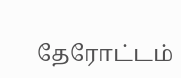தேரோட்டம்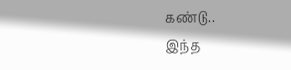கண்டு..
இந்த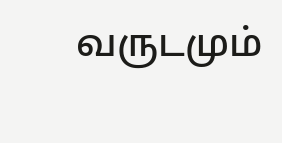வருடமும்